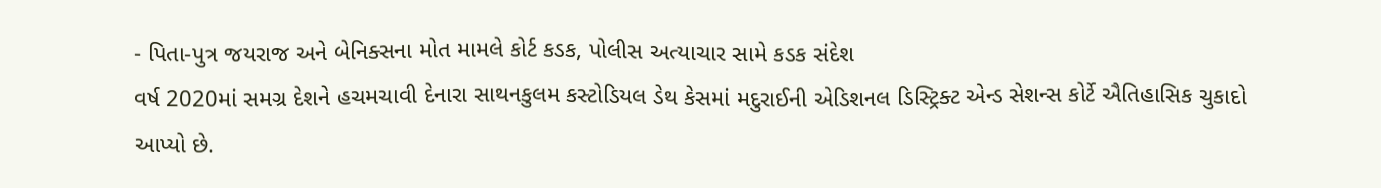- પિતા-પુત્ર જયરાજ અને બેનિક્સના મોત મામલે કોર્ટ કડક, પોલીસ અત્યાચાર સામે કડક સંદેશ
વર્ષ 2020માં સમગ્ર દેશને હચમચાવી દેનારા સાથનકુલમ કસ્ટોડિયલ ડેથ કેસમાં મદુરાઈની એડિશનલ ડિસ્ટ્રિક્ટ એન્ડ સેશન્સ કોર્ટે ઐતિહાસિક ચુકાદો આપ્યો છે.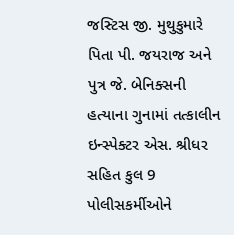જસ્ટિસ જી. મુથુકુમારે પિતા પી. જયરાજ અને પુત્ર જે. બેનિક્સની હત્યાના ગુનામાં તત્કાલીન ઇન્સ્પેક્ટર એસ. શ્રીધર સહિત કુલ 9 પોલીસકર્મીઓને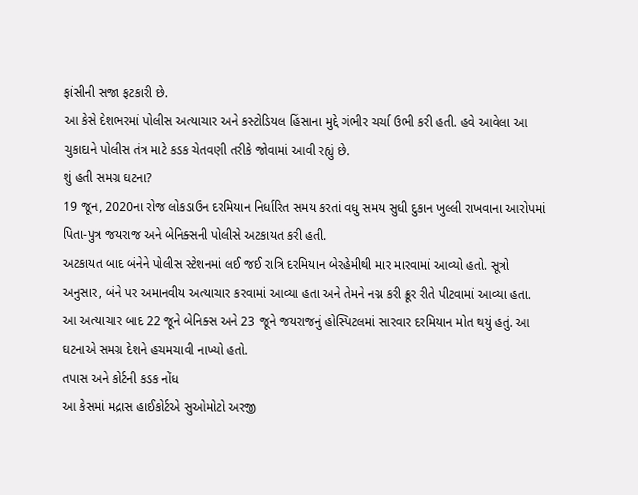ફાંસીની સજા ફટકારી છે.
આ કેસે દેશભરમાં પોલીસ અત્યાચાર અને કસ્ટોડિયલ હિંસાના મુદ્દે ગંભીર ચર્ચા ઉભી કરી હતી. હવે આવેલા આ ચુકાદાને પોલીસ તંત્ર માટે કડક ચેતવણી તરીકે જોવામાં આવી રહ્યું છે.
શું હતી સમગ્ર ઘટના?
19 જૂન, 2020ના રોજ લોકડાઉન દરમિયાન નિર્ધારિત સમય કરતાં વધુ સમય સુધી દુકાન ખુલ્લી રાખવાના આરોપમાં પિતા-પુત્ર જયરાજ અને બેનિક્સની પોલીસે અટકાયત કરી હતી.
અટકાયત બાદ બંનેને પોલીસ સ્ટેશનમાં લઈ જઈ રાત્રિ દરમિયાન બેરહેમીથી માર મારવામાં આવ્યો હતો. સૂત્રો અનુસાર, બંને પર અમાનવીય અત્યાચાર કરવામાં આવ્યા હતા અને તેમને નગ્ન કરી ક્રૂર રીતે પીટવામાં આવ્યા હતા.
આ અત્યાચાર બાદ 22 જૂને બેનિક્સ અને 23 જૂને જયરાજનું હોસ્પિટલમાં સારવાર દરમિયાન મોત થયું હતું. આ ઘટનાએ સમગ્ર દેશને હચમચાવી નાખ્યો હતો.
તપાસ અને કોર્ટની કડક નોંધ
આ કેસમાં મદ્રાસ હાઈકોર્ટએ સુઓમોટો અરજી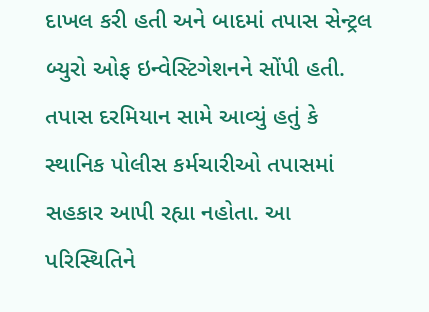દાખલ કરી હતી અને બાદમાં તપાસ સેન્ટ્રલ બ્યુરો ઓફ ઇન્વેસ્ટિગેશનને સોંપી હતી.
તપાસ દરમિયાન સામે આવ્યું હતું કે સ્થાનિક પોલીસ કર્મચારીઓ તપાસમાં સહકાર આપી રહ્યા નહોતા. આ પરિસ્થિતિને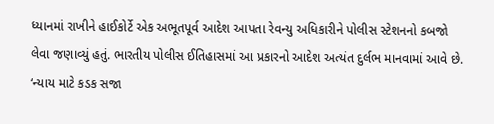ધ્યાનમાં રાખીને હાઈકોર્ટે એક અભૂતપૂર્વ આદેશ આપતા રેવન્યુ અધિકારીને પોલીસ સ્ટેશનનો કબજો લેવા જણાવ્યું હતું. ભારતીય પોલીસ ઈતિહાસમાં આ પ્રકારનો આદેશ અત્યંત દુર્લભ માનવામાં આવે છે.
‘ન્યાય માટે કડક સજા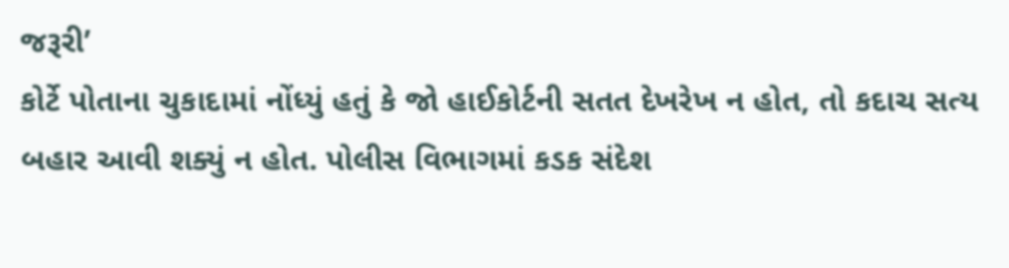જરૂરી’
કોર્ટે પોતાના ચુકાદામાં નોંધ્યું હતું કે જો હાઈકોર્ટની સતત દેખરેખ ન હોત, તો કદાચ સત્ય બહાર આવી શક્યું ન હોત. પોલીસ વિભાગમાં કડક સંદેશ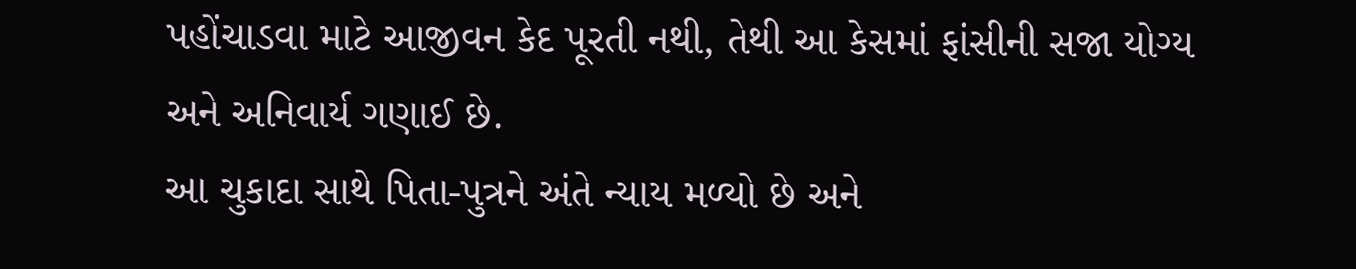પહોંચાડવા માટે આજીવન કેદ પૂરતી નથી, તેથી આ કેસમાં ફાંસીની સજા યોગ્ય અને અનિવાર્ય ગણાઈ છે.
આ ચુકાદા સાથે પિતા-પુત્રને અંતે ન્યાય મળ્યો છે અને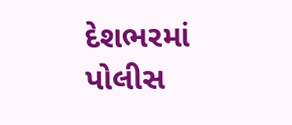દેશભરમાં પોલીસ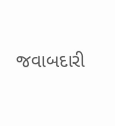જવાબદારી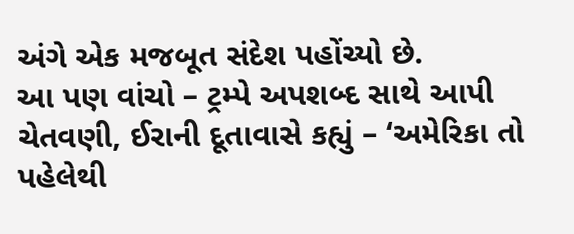અંગે એક મજબૂત સંદેશ પહોંચ્યો છે.
આ પણ વાંચો – ટ્રમ્પે અપશબ્દ સાથે આપી ચેતવણી, ઈરાની દૂતાવાસે કહ્યું – ‘અમેરિકા તો પહેલેથી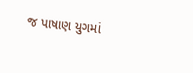જ પાષાણ યુગમાં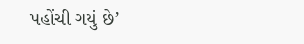પહોંચી ગયું છે’